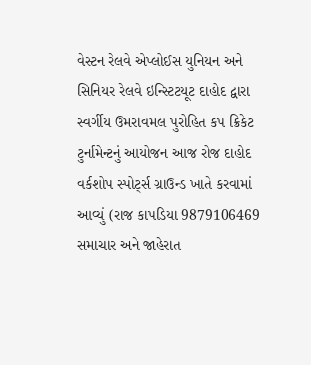વેસ્ટન રેલવે એપ્લોઈસ યુનિયન અને સિનિયર રેલવે ઇન્સ્ટિટયૂટ દાહોદ દ્વારા સ્વર્ગીય ઉમરાવમલ પુરોહિત કપ ક્રિકેટ ટુર્નામેન્ટનું આયોજન આજ રોજ દાહોદ વર્કશોપ સ્પોર્ટ્સ ગ્રાઉન્ડ ખાતે કરવામાં આવ્યું (રાજ કાપડિયા 9879106469 સમાચાર અને જાહેરાત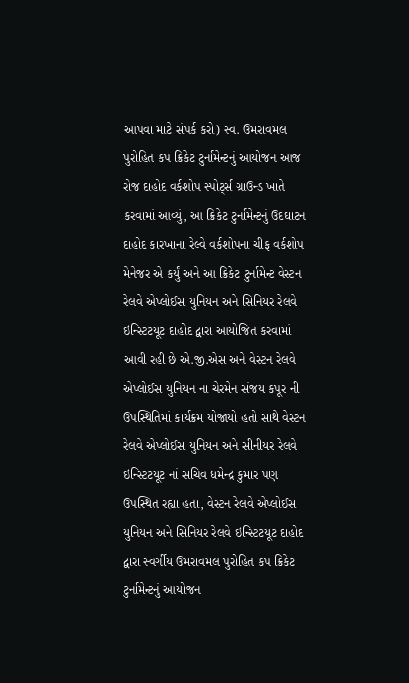આપવા માટે સંપર્ક કરો) સ્વ. ઉમરાવમલ પુરોહિત કપ ક્રિકેટ ટુર્નામેન્ટનું આયોજન આજ રોજ દાહોદ વર્કશોપ સ્પોર્ટ્સ ગ્રાઉન્ડ ખાતે કરવામાં આવ્યું, આ ક્રિકેટ ટુર્નામેન્ટનું ઉદઘાટન દાહોદ કારખાના રેલ્વે વર્કશોપના ચીફ વર્કશોપ મેનેજર એ કર્યું અને આ ક્રિકેટ ટુર્નામેન્ટ વેસ્ટન રેલવે એપ્લોઈસ યુનિયન અને સિનિયર રેલવે ઇન્સ્ટિટયૂટ દાહોદ દ્વારા આયોજિત કરવામાં આવી રહી છે એ.જી.એસ અને વેસ્ટન રેલવે એપ્લોઈસ યુનિયન ના ચેરમેન સંજય કપૂર ની ઉપસ્થિતિમાં કાર્યક્રમ યોજાયો હતો સાથે વેસ્ટન રેલવે એપ્લોઈસ યુનિયન અને સીનીયર રેલવે ઇન્સ્ટિટયૂટ નાં સચિવ ધમેન્દ્ર કુમાર પણ ઉપસ્થિત રહ્યા હતા, વેસ્ટન રેલવે એપ્લોઈસ યુનિયન અને સિનિયર રેલવે ઇન્સ્ટિટયૂટ દાહોદ દ્વારા સ્વર્ગીય ઉમરાવમલ પુરોહિત કપ ક્રિકેટ ટુર્નામેન્ટનું આયોજન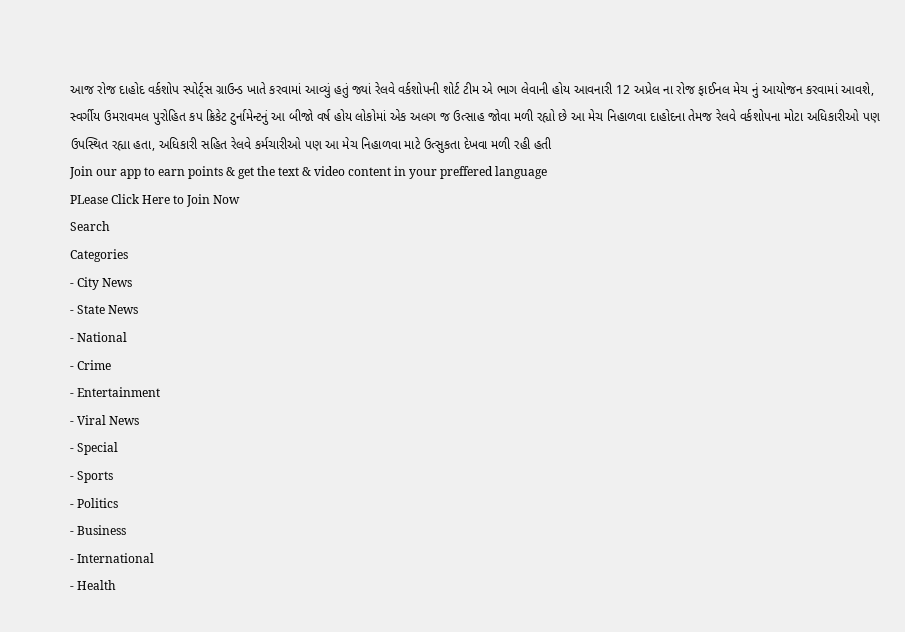આજ રોજ દાહોદ વર્કશોપ સ્પોર્ટ્સ ગ્રાઉન્ડ ખાતે કરવામાં આવ્યું હતું જ્યાં રેલવે વર્કશોપની શોર્ટ ટીમ એ ભાગ લેવાની હોય આવનારી 12 અપ્રેલ ના રોજ ફાઈનલ મેચ નું આયોજન કરવામાં આવશે, સ્વર્ગીય ઉમરાવમલ પુરોહિત કપ ક્રિકેટ ટુર્નામેન્ટનું આ બીજો વર્ષ હોય લોકોમાં એક અલગ જ ઉત્સાહ જોવા મળી રહ્યો છે આ મેચ નિહાળવા દાહોદના તેમજ રેલવે વર્કશોપના મોટા અધિકારીઓ પણ ઉપસ્થિત રહ્યા હતા, અધિકારી સહિત રેલવે કર્મચારીઓ પણ આ મેચ નિહાળવા માટે ઉત્સુકતા દેખવા મળી રહી હતી
Join our app to earn points & get the text & video content in your preffered language
PLease Click Here to Join Now
Search
Categories
- City News
- State News
- National
- Crime
- Entertainment
- Viral News
- Special
- Sports
- Politics
- Business
- International
- Health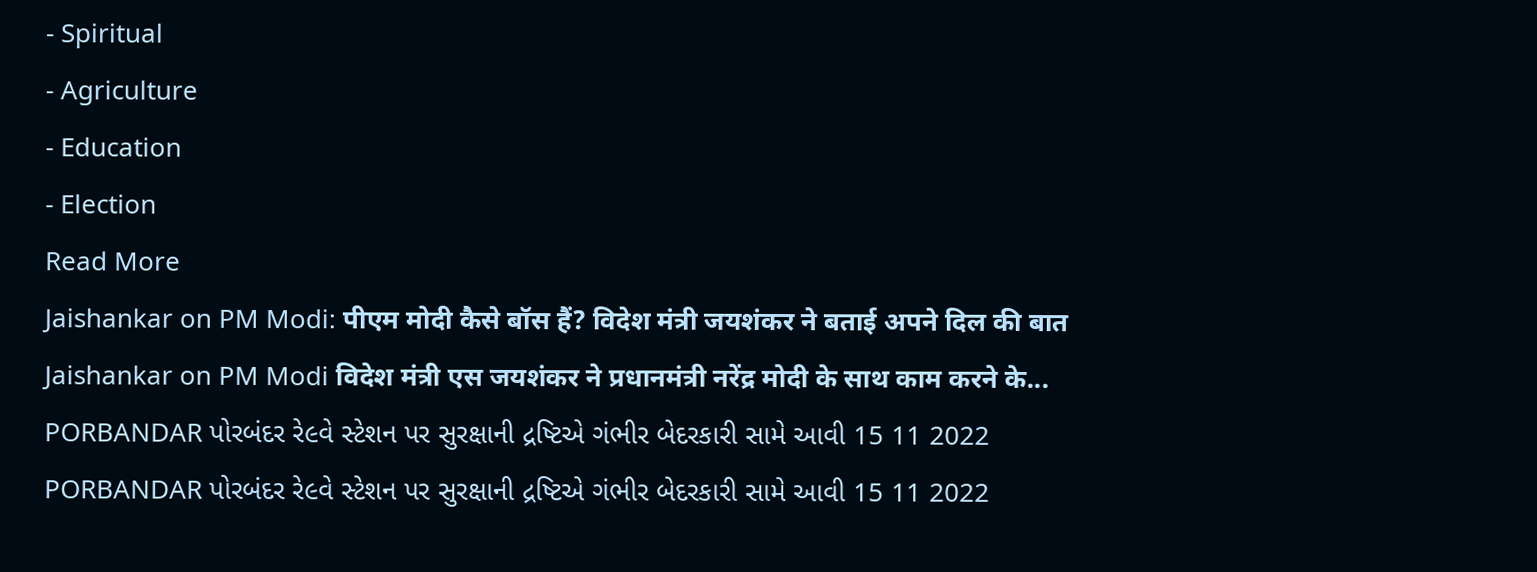- Spiritual
- Agriculture
- Education
- Election
Read More
Jaishankar on PM Modi: पीएम मोदी कैसे बॉस हैं? विदेश मंत्री जयशंकर ने बताई अपने दिल की बात
Jaishankar on PM Modi विदेश मंत्री एस जयशंकर ने प्रधानमंत्री नरेंद्र मोदी के साथ काम करने के...
PORBANDAR પોરબંદર રે૯વે સ્ટેશન પર સુરક્ષાની દ્રષ્ટિએ ગંભીર બેદરકારી સામે આવી 15 11 2022
PORBANDAR પોરબંદર રે૯વે સ્ટેશન પર સુરક્ષાની દ્રષ્ટિએ ગંભીર બેદરકારી સામે આવી 15 11 2022